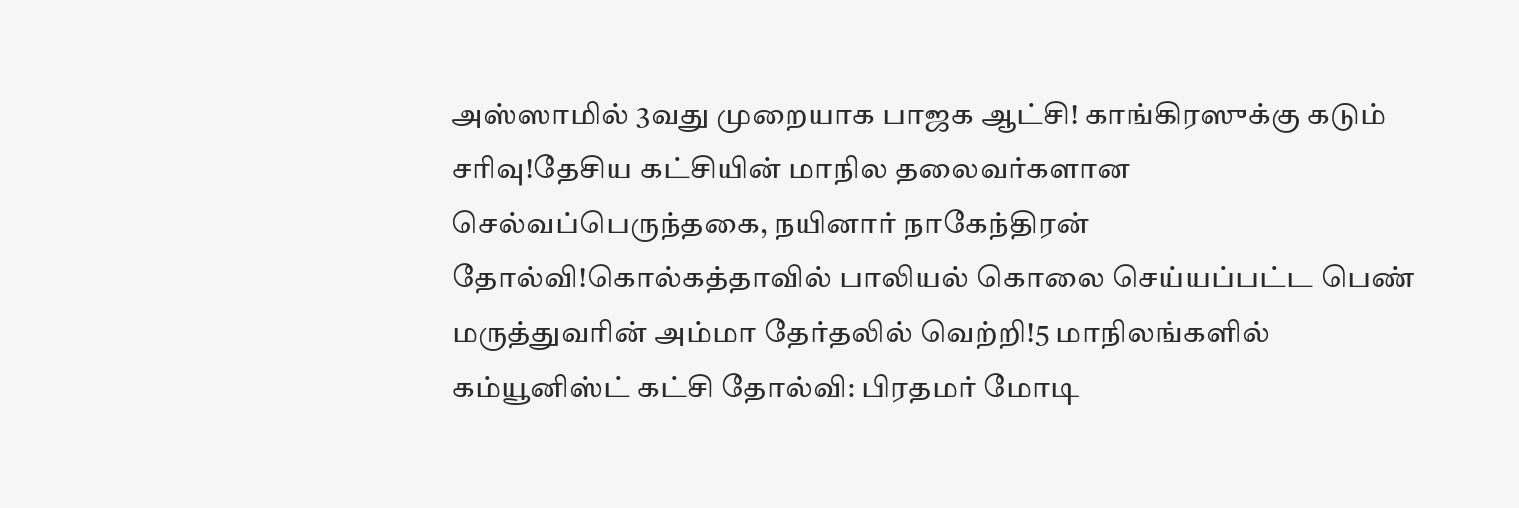அஸ்ஸாமில் 3வது முறையாக பாஜக ஆட்சி! காங்கிரஸுக்கு கடும் சரிவு!தேசிய கட்சியின் மாநில தலைவர்களான செல்வப்பெருந்தகை, நயினார் நாகேந்திரன் தோல்வி!கொல்கத்தாவில் பாலியல் கொலை செய்யப்பட்ட பெண் மருத்துவரின் அம்மா தேர்தலில் வெற்றி!5 மாநிலங்களில் கம்யூனிஸ்ட் கட்சி தோல்வி: பிரதமர் மோடி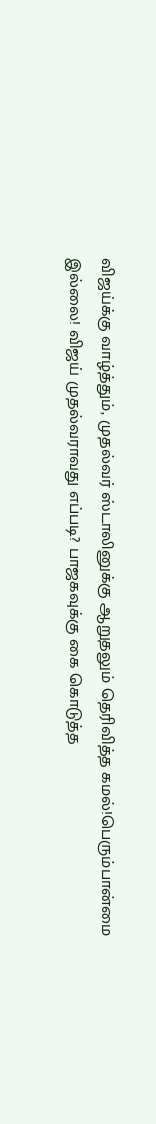விஜய்க்கு வாழ்த்தும், முதல்வர் ஸ்டாலினுக்கு ஆறுதலும் தெரிவித்த கமல்!பெரும்பான்மை இல்லை! விஜய் முதல்வராவது எப்படி? பாஜகவுக்கு கை கொடுத்த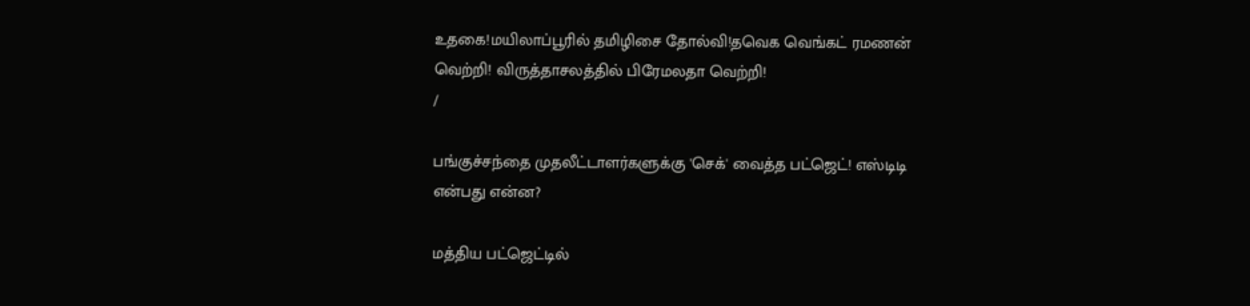உதகை!மயிலாப்பூரில் தமிழிசை தோல்வி!தவெக வெங்கட் ரமணன் வெற்றி! விருத்தாசலத்தில் பிரேமலதா வெற்றி!
/

பங்குச்சந்தை முதலீட்டாளர்களுக்கு 'செக்' வைத்த பட்ஜெட்! எஸ்டிடி என்பது என்ன?

மத்திய பட்ஜெட்டில்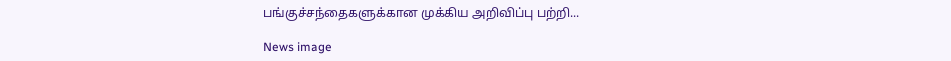பங்குச்சந்தைகளுக்கான முக்கிய அறிவிப்பு பற்றி...

News image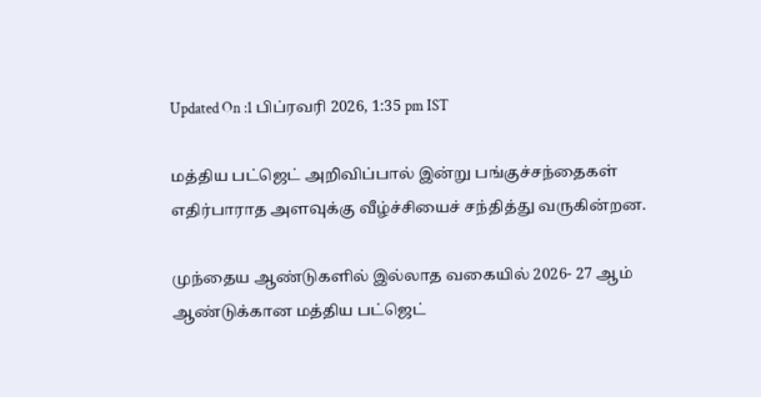Updated On :1 பிப்ரவரி 2026, 1:35 pm IST

மத்திய பட்ஜெட் அறிவிப்பால் இன்று பங்குச்சந்தைகள் எதிர்பாராத அளவுக்கு வீழ்ச்சியைச் சந்தித்து வருகின்றன.

முந்தைய ஆண்டுகளில் இல்லாத வகையில் 2026- 27 ஆம் ஆண்டுக்கான மத்திய பட்ஜெட்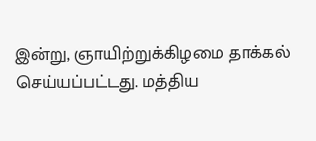இன்று, ஞாயிற்றுக்கிழமை தாக்கல் செய்யப்பட்டது. மத்திய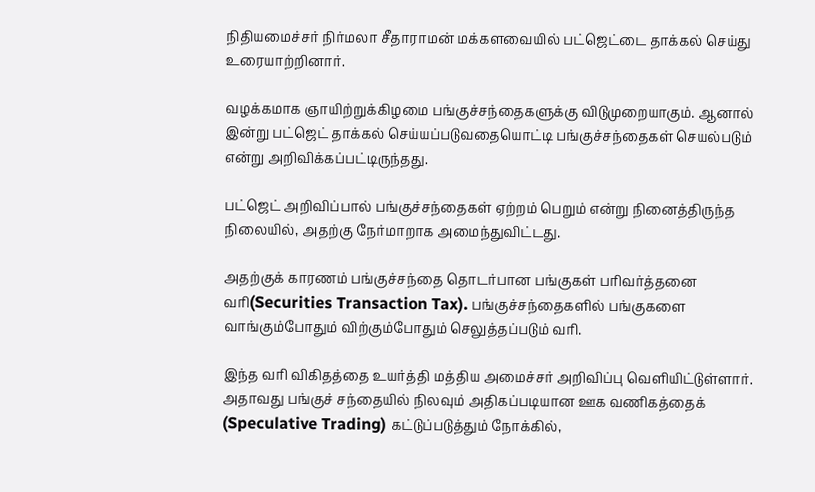நிதியமைச்சர் நிர்மலா சீதாராமன் மக்களவையில் பட்ஜெட்டை தாக்கல் செய்து உரையாற்றினார்.

வழக்கமாக ஞாயிற்றுக்கிழமை பங்குச்சந்தைகளுக்கு விடுமுறையாகும். ஆனால் இன்று பட்ஜெட் தாக்கல் செய்யப்படுவதையொட்டி பங்குச்சந்தைகள் செயல்படும் என்று அறிவிக்கப்பட்டிருந்தது.

பட்ஜெட் அறிவிப்பால் பங்குச்சந்தைகள் ஏற்றம் பெறும் என்று நினைத்திருந்த நிலையில், அதற்கு நேர்மாறாக அமைந்துவிட்டது.

அதற்குக் காரணம் பங்குச்சந்தை தொடர்பான பங்குகள் பரிவர்த்தனை வரி(Securities Transaction Tax). பங்குச்சந்தைகளில் பங்குகளை வாங்கும்போதும் விற்கும்போதும் செலுத்தப்படும் வரி.

இந்த வரி விகிதத்தை உயர்த்தி மத்திய அமைச்சர் அறிவிப்பு வெளியிட்டுள்ளார். அதாவது பங்குச் சந்தையில் நிலவும் அதிகப்படியான ஊக வணிகத்தைக் (Speculative Trading) கட்டுப்படுத்தும் நோக்கில்,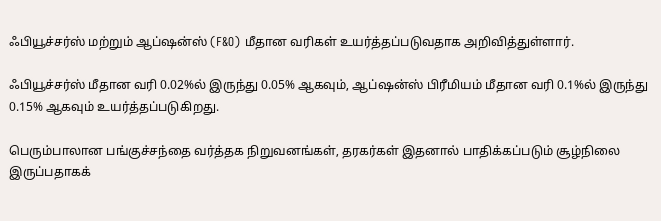ஃபியூச்சர்ஸ் மற்றும் ஆப்ஷன்ஸ் (F&O) மீதான வரிகள் உயர்த்தப்படுவதாக அறிவித்துள்ளார்.

ஃபியூச்சர்ஸ் மீதான வரி 0.02%ல் இருந்து 0.05% ஆகவும், ஆப்ஷன்ஸ் பிரீமியம் மீதான வரி 0.1%ல் இருந்து 0.15% ஆகவும் உயர்த்தப்படுகிறது.

பெரும்பாலான பங்குச்சந்தை வர்த்தக நிறுவனங்கள், தரகர்கள் இதனால் பாதிக்கப்படும் சூழ்நிலை இருப்பதாகக்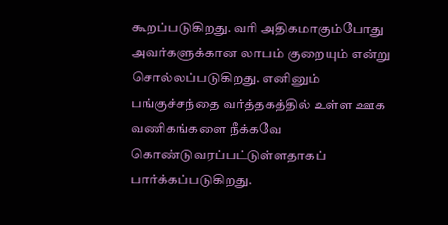கூறப்படுகிறது. வரி அதிகமாகும்போது அவர்களுக்கான லாபம் குறையும் என்று சொல்லப்படுகிறது. எனினும் பங்குச்சந்தை வர்த்தகத்தில் உள்ள ஊக வணிகங்களை நீக்கவே கொண்டுவரப்பட்டுள்ளதாகப் பார்க்கப்படுகிறது.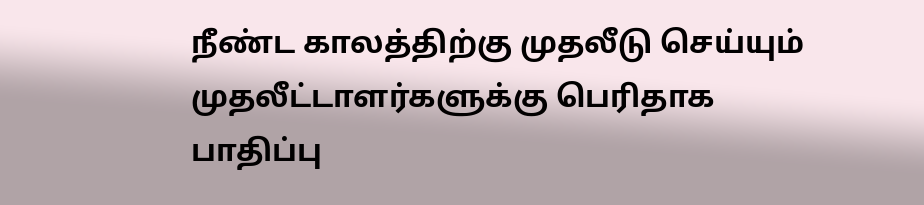நீண்ட காலத்திற்கு முதலீடு செய்யும் முதலீட்டாளர்களுக்கு பெரிதாக பாதிப்பு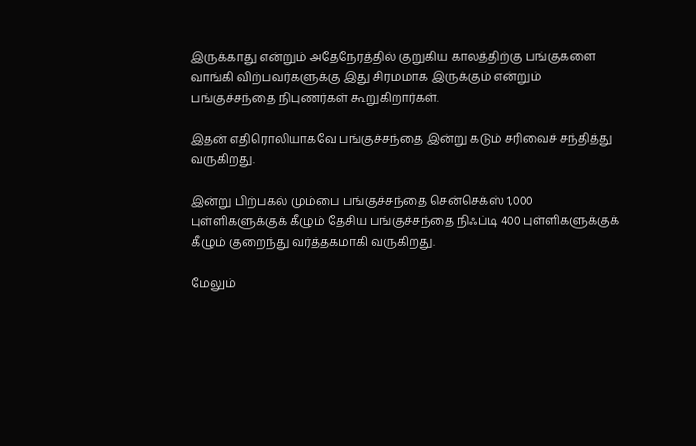இருக்காது என்றும் அதேநேரத்தில் குறுகிய காலத்திற்கு பங்குகளை வாங்கி விற்பவர்களுக்கு இது சிரமமாக இருக்கும் என்றும் பங்குச்சந்தை நிபுணர்கள் கூறுகிறார்கள்.

இதன் எதிரொலியாகவே பங்குச்சந்தை இன்று கடும் சரிவைச் சந்தித்து வருகிறது.

இன்று பிற்பகல் மும்பை பங்குச்சந்தை சென்செக்ஸ் 1,000 புள்ளிகளுக்குக் கீழும் தேசிய பங்குச்சந்தை நிஃப்டி 400 புள்ளிகளுக்குக் கீழும் குறைந்து வர்த்தகமாகி வருகிறது.

மேலும்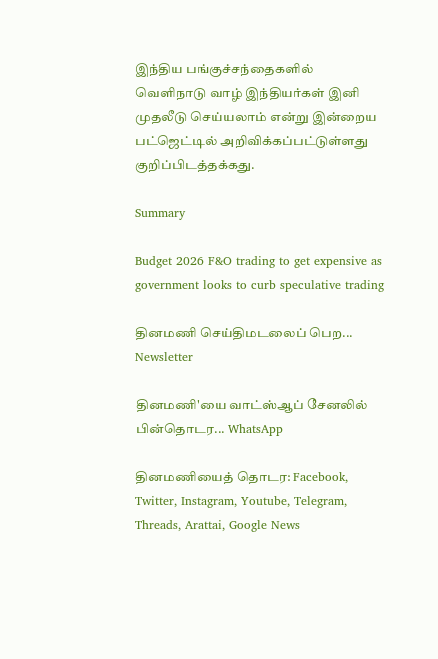இந்திய பங்குச்சந்தைகளில் வெளிநாடு வாழ் இந்தியர்கள் இனி முதலீடு செய்யலாம் என்று இன்றைய பட்ஜெட்டில் அறிவிக்கப்பட்டுள்ளது குறிப்பிடத்தக்கது.

Summary

Budget 2026 F&O trading to get expensive as government looks to curb speculative trading

தினமணி செய்திமடலைப் பெற... Newsletter

தினமணி'யை வாட்ஸ்ஆப் சேனலில் பின்தொடர... WhatsApp

தினமணியைத் தொடர: Facebook, Twitter, Instagram, Youtube, Telegram, Threads, Arattai, Google News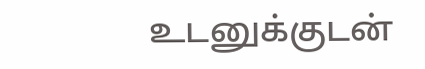உடனுக்குடன்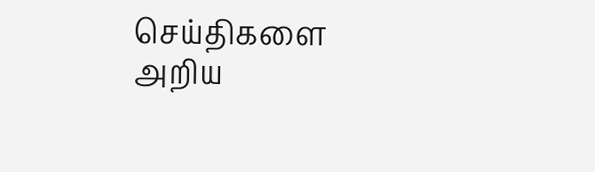செய்திகளை அறிய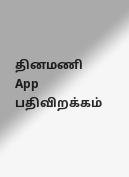தினமணி App பதிவிறக்கம்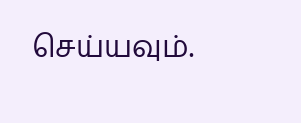செய்யவும்.